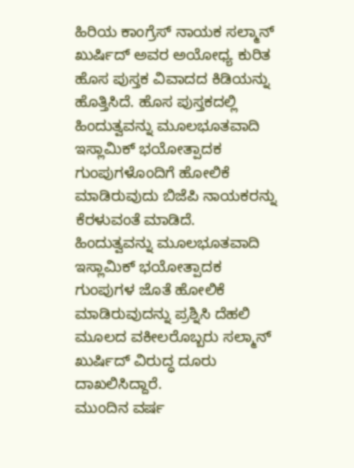ಹಿರಿಯ ಕಾಂಗ್ರೆಸ್ ನಾಯಕ ಸಲ್ಮಾನ್ ಖುರ್ಷಿದ್ ಅವರ ಅಯೋಧ್ಯ ಕುರಿತ ಹೊಸ ಪುಸ್ತಕ ವಿವಾದದ ಕಿಡಿಯನ್ನು ಹೊತ್ತಿಸಿದೆ. ಹೊಸ ಪುಸ್ತಕದಲ್ಲಿ ಹಿಂದುತ್ವವನ್ನು ಮೂಲಭೂತವಾದಿ ಇಸ್ಲಾಮಿಕ್ ಭಯೋತ್ಪಾದಕ ಗುಂಪುಗಳೊಂದಿಗೆ ಹೋಲಿಕೆ ಮಾಡಿರುವುದು ಬಿಜೆಪಿ ನಾಯಕರನ್ನು ಕೆರಳುವಂತೆ ಮಾಡಿದೆ.
ಹಿಂದುತ್ವವನ್ನು ಮೂಲಭೂತವಾದಿ ಇಸ್ಲಾಮಿಕ್ ಭಯೋತ್ಪಾದಕ ಗುಂಪುಗಳ ಜೊತೆ ಹೋಲಿಕೆ ಮಾಡಿರುವುದನ್ನು ಪ್ರಶ್ನಿಸಿ ದೆಹಲಿ ಮೂಲದ ವಕೀಲರೊಬ್ಬರು ಸಲ್ಮಾನ್ ಖುರ್ಷಿದ್ ವಿರುದ್ಧ ದೂರು ದಾಖಲಿಸಿದ್ದಾರೆ.
ಮುಂದಿನ ವರ್ಷ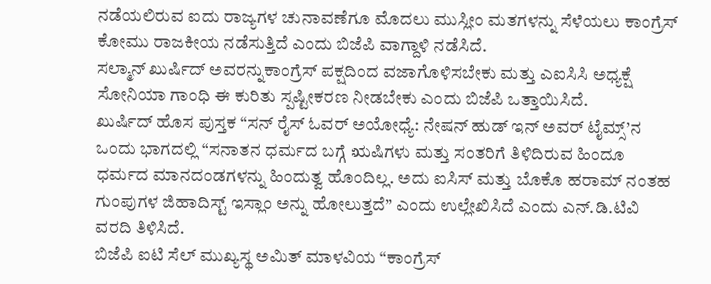ನಡೆಯಲಿರುವ ಐದು ರಾಜ್ಯಗಳ ಚುನಾವಣೆಗೂ ಮೊದಲು ಮುಸ್ಲೀಂ ಮತಗಳನ್ನು ಸೆಳೆಯಲು ಕಾಂಗ್ರೆಸ್ ಕೋಮು ರಾಜಕೀಯ ನಡೆಸುತ್ತಿದೆ ಎಂದು ಬಿಜೆಪಿ ವಾಗ್ದಾಳಿ ನಡೆಸಿದೆ.
ಸಲ್ಮಾನ್ ಖುರ್ಷಿದ್ ಅವರನ್ನುಕಾಂಗ್ರೆಸ್ ಪಕ್ಷದಿಂದ ವಜಾಗೊಳಿಸಬೇಕು ಮತ್ತು ಎಐಸಿಸಿ ಅಧ್ಯಕ್ಷೆ ಸೋನಿಯಾ ಗಾಂಧಿ ಈ ಕುರಿತು ಸ್ಪಷ್ಟೀಕರಣ ನೀಡಬೇಕು ಎಂದು ಬಿಜೆಪಿ ಒತ್ತಾಯಿಸಿದೆ.
ಖುರ್ಷಿದ್ ಹೊಸ ಪುಸ್ತಕ “ಸನ್ ರೈಸ್ ಓವರ್ ಅಯೋಧ್ಯೆ: ನೇಷನ್ ಹುಡ್ ಇನ್ ಅವರ್ ಟೈಮ್ಸ್’ನ ಒಂದು ಭಾಗದಲ್ಲಿ “ಸನಾತನ ಧರ್ಮದ ಬಗ್ಗೆ ಋಷಿಗಳು ಮತ್ತು ಸಂತರಿಗೆ ತಿಳಿದಿರುವ ಹಿಂದೂ ಧರ್ಮದ ಮಾನದಂಡಗಳನ್ನು ಹಿಂದುತ್ವ ಹೊಂದಿಲ್ಲ. ಅದು ಐಸಿಸ್ ಮತ್ತು ಬೊಕೊ ಹರಾಮ್ ನಂತಹ ಗುಂಪುಗಳ ಜಿಹಾದಿಸ್ಟ್ ಇಸ್ಲಾಂ ಅನ್ನು ಹೋಲುತ್ತದೆ” ಎಂದು ಉಲ್ಲೇಖಿಸಿದೆ ಎಂದು ಎನ್.ಡಿ.ಟಿವಿ ವರದಿ ತಿಳಿಸಿದೆ.
ಬಿಜೆಪಿ ಐಟಿ ಸೆಲ್ ಮುಖ್ಯಸ್ಥ ಅಮಿತ್ ಮಾಳವಿಯ “ಕಾಂಗ್ರೆಸ್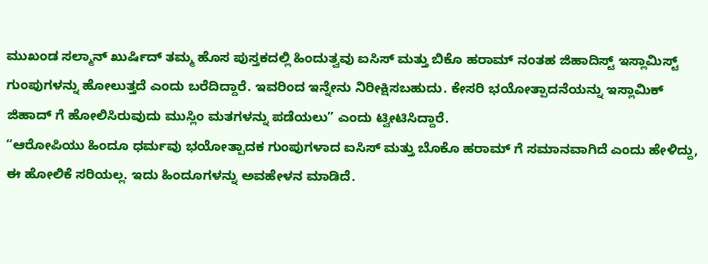ಮುಖಂಡ ಸಲ್ಮಾನ್ ಖುರ್ಷಿದ್ ತಮ್ಮ ಹೊಸ ಪುಸ್ತಕದಲ್ಲಿ ಹಿಂದುತ್ವವು ಐಸಿಸ್ ಮತ್ತು ಬಿಕೊ ಹರಾಮ್ ನಂತಹ ಜಿಹಾದಿಸ್ಟ್ ಇಸ್ಲಾಮಿಸ್ಟ್ ಗುಂಪುಗಳನ್ನು ಹೋಲುತ್ತದೆ ಎಂದು ಬರೆದಿದ್ದಾರೆ. ಇವರಿಂದ ಇನ್ನೇನು ನಿರೀಕ್ಷಿಸಬಹುದು. ಕೇಸರಿ ಭಯೋತ್ಪಾದನೆಯನ್ನು ಇಸ್ಲಾಮಿಕ್ ಜಿಹಾದ್ ಗೆ ಹೋಲಿಸಿರುವುದು ಮುಸ್ಲಿಂ ಮತಗಳನ್ನು ಪಡೆಯಲು” ಎಂದು ಟ್ವೀಟಿಸಿದ್ದಾರೆ.
“ಆರೋಪಿಯು ಹಿಂದೂ ಧರ್ಮವು ಭಯೋತ್ಪಾದಕ ಗುಂಪುಗಳಾದ ಐಸಿಸ್ ಮತ್ತು ಬೊಕೊ ಹರಾಮ್ ಗೆ ಸಮಾನವಾಗಿದೆ ಎಂದು ಹೇಳಿದ್ದು, ಈ ಹೋಲಿಕೆ ಸರಿಯಲ್ಲ. ಇದು ಹಿಂದೂಗಳನ್ನು ಅವಹೇಳನ ಮಾಡಿದೆ.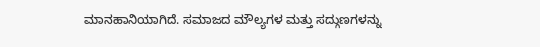ಮಾನಹಾನಿಯಾಗಿದೆ. ಸಮಾಜದ ಮೌಲ್ಯಗಳ ಮತ್ತು ಸದ್ಗುಣಗಳನ್ನು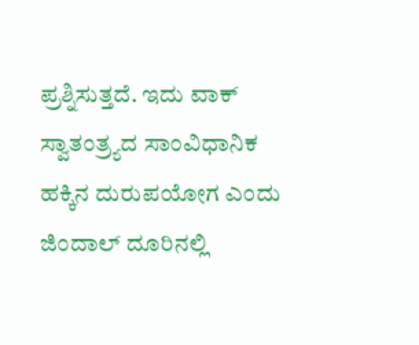ಪ್ರಶ್ನಿಸುತ್ತದೆ. ಇದು ವಾಕ್ ಸ್ವಾತಂತ್ರ್ಯದ ಸಾಂವಿಧಾನಿಕ ಹಕ್ಕಿನ ದುರುಪಯೋಗ ಎಂದು ಜಿಂದಾಲ್ ದೂರಿನಲ್ಲಿ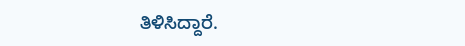ತಿಳಿಸಿದ್ದಾರೆ.